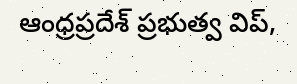ఆంధ్రప్రదేశ్ ప్రభుత్వ విప్,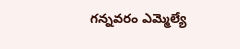గన్నవరం ఎమ్మెల్యే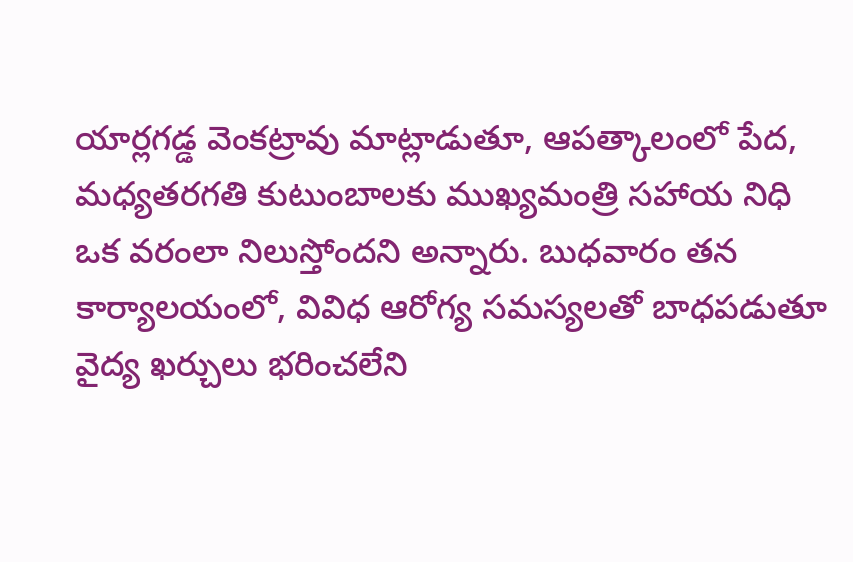యార్లగడ్డ వెంకట్రావు మాట్లాడుతూ, ఆపత్కాలంలో పేద, మధ్యతరగతి కుటుంబాలకు ముఖ్యమంత్రి సహాయ నిధి ఒక వరంలా నిలుస్తోందని అన్నారు. బుధవారం తన కార్యాలయంలో, వివిధ ఆరోగ్య సమస్యలతో బాధపడుతూ వైద్య ఖర్చులు భరించలేని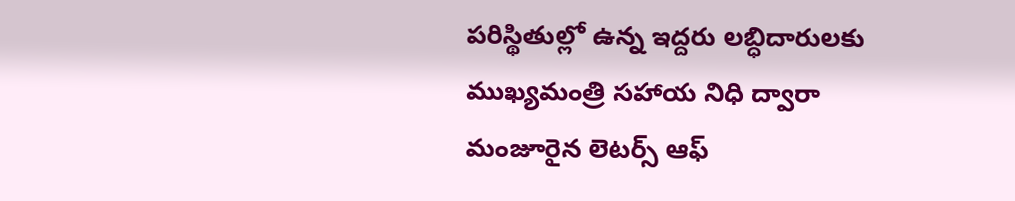పరిస్థితుల్లో ఉన్న ఇద్దరు లబ్ధిదారులకు ముఖ్యమంత్రి సహాయ నిధి ద్వారా మంజూరైన లెటర్స్ ఆఫ్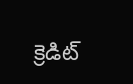క్రెడిట్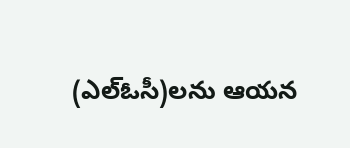(ఎల్ఓసీ)లను ఆయన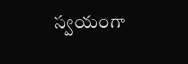స్వయంగా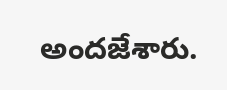అందజేశారు.